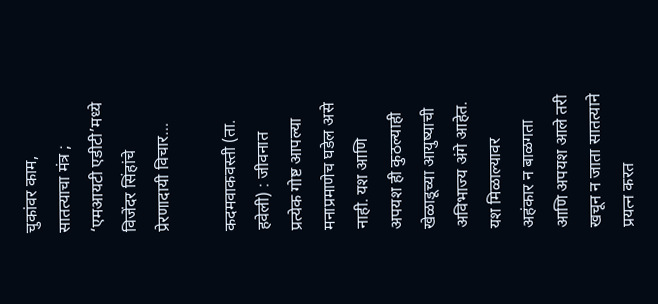चुकांवर काम, सातत्याचा मंत्र ; ‘एमआयटी एडीटी’मध्ये विजेंदर सिंहांचे प्रेरणादायी विचार…

कदमवाकवस्ती (ता. हवेली) : जीवनात प्रत्येक गोष्ट आपल्या मनाप्रमाणेच घडेल असे नाही. यश आणि अपयश ही कुठल्याही खेळाडूच्या आयुष्याची अविभाज्य अंगे आहेत. यश मिळाल्यावर अहंकार न बाळगता आणि अपयश आले तरी खचून न जाता सातत्याने प्रयत्न करत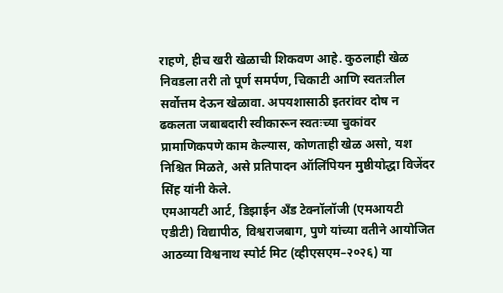राहणे, हीच खरी खेळाची शिकवण आहे. कुठलाही खेळ निवडला तरी तो पूर्ण समर्पण, चिकाटी आणि स्वतःतील सर्वोत्तम देऊन खेळावा. अपयशासाठी इतरांवर दोष न ढकलता जबाबदारी स्वीकारून स्वतःच्या चुकांवर प्रामाणिकपणे काम केल्यास, कोणताही खेळ असो, यश निश्चित मिळते, असे प्रतिपादन ऑलिंपियन मुष्ठीयोद्धा विजेंदर सिंह यांनी केले.
एमआयटी आर्ट, डिझाईन अँड टेक्नॉलॉजी (एमआयटी एडीटी) विद्यापीठ, विश्वराजबाग, पुणे यांच्या वतीने आयोजित आठव्या विश्वनाथ स्पोर्ट मिट (व्हीएसएम–२०२६) या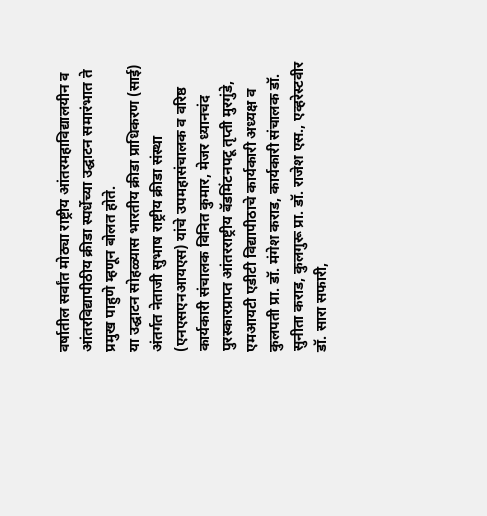वर्षातील सर्वांत मोठ्या राष्ट्रीय आंतरमहाविद्यालयीन व आंतरविद्यापीठीय क्रीडा स्पर्धेच्या उद्घाटन समारंभात ते प्रमुख पाहुणे म्हणून बोलत होते.
या उद्घाटन सोहळ्यास भारतीय क्रीडा प्राधिकरण (साई) अंतर्गत नेताजी सुभाष राष्ट्रीय क्रीडा संस्था (एनएसएनआयएस) यांचे उपमहासंचालक व वरिष्ठ कार्यकारी संचालक विनित कुमार, मेजर ध्यानचंद पुरस्कारप्राप्त आंतरराष्ट्रीय बॅडमिंटनपटू तृप्ती मुरगुंडे, एमआयटी एडीटी विद्यापीठाचे कार्यकारी अध्यक्ष व कुलपती प्रा. डॉ. मंगेश कराड, कार्यकारी संचालक डॉ. सुनीता कराड, कुलगुरू प्रा. डॉ. राजेश एस., एव्हरेस्टवीर डॉ. सारा सफारी,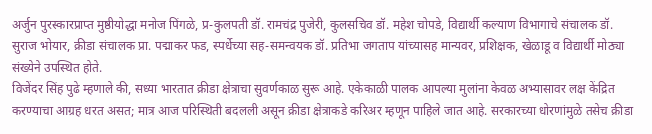अर्जुन पुरस्कारप्राप्त मुष्ठीयोद्धा मनोज पिंगळे, प्र-कुलपती डॉ. रामचंद्र पुजेरी, कुलसचिव डॉ. महेश चोपडे, विद्यार्थी कल्याण विभागाचे संचालक डॉ. सुराज भोयार, क्रीडा संचालक प्रा. पद्माकर फड, स्पर्धेच्या सह-समन्वयक डॉ. प्रतिभा जगताप यांच्यासह मान्यवर, प्रशिक्षक, खेळाडू व विद्यार्थी मोठ्या संख्येने उपस्थित होते.
विजेंदर सिंह पुढे म्हणाले की, सध्या भारतात क्रीडा क्षेत्राचा सुवर्णकाळ सुरू आहे. एकेकाळी पालक आपल्या मुलांना केवळ अभ्यासावर लक्ष केंद्रित करण्याचा आग्रह धरत असत; मात्र आज परिस्थिती बदलली असून क्रीडा क्षेत्राकडे करिअर म्हणून पाहिले जात आहे. सरकारच्या धोरणांमुळे तसेच क्रीडा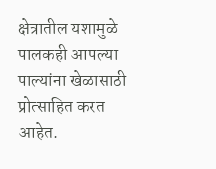क्षेत्रातील यशामुळे पालकही आपल्या पाल्यांना खेळासाठी प्रोत्साहित करत आहेत.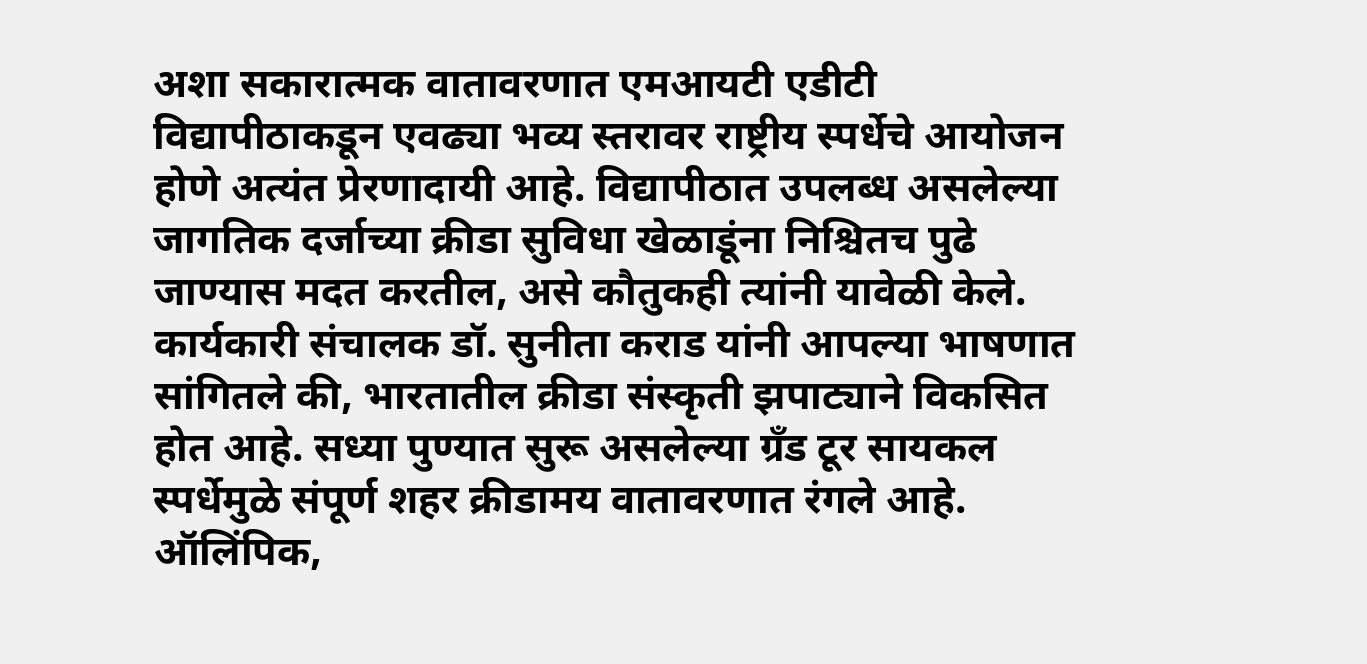अशा सकारात्मक वातावरणात एमआयटी एडीटी विद्यापीठाकडून एवढ्या भव्य स्तरावर राष्ट्रीय स्पर्धेचे आयोजन होणे अत्यंत प्रेरणादायी आहे. विद्यापीठात उपलब्ध असलेल्या जागतिक दर्जाच्या क्रीडा सुविधा खेळाडूंना निश्चितच पुढे जाण्यास मदत करतील, असे कौतुकही त्यांनी यावेळी केले.
कार्यकारी संचालक डॉ. सुनीता कराड यांनी आपल्या भाषणात सांगितले की, भारतातील क्रीडा संस्कृती झपाट्याने विकसित होत आहे. सध्या पुण्यात सुरू असलेल्या ग्रँड टूर सायकल स्पर्धेमुळे संपूर्ण शहर क्रीडामय वातावरणात रंगले आहे. ऑलिंपिक,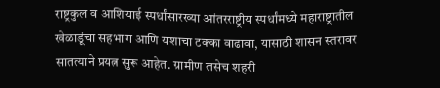राष्ट्रकुल व आशियाई स्पर्धांसारख्या आंतरराष्ट्रीय स्पर्धांमध्ये महाराष्ट्रातील खेळाडूंचा सहभाग आणि यशाचा टक्का वाढावा, यासाठी शासन स्तरावर सातत्याने प्रयत्न सुरू आहेत. ग्रामीण तसेच शहरी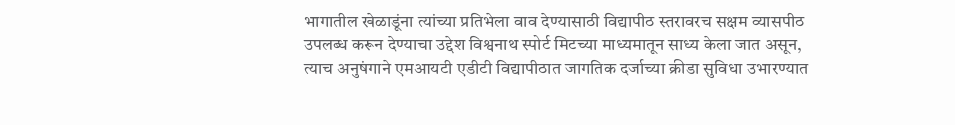भागातील खेळाडूंना त्यांच्या प्रतिभेला वाव देण्यासाठी विद्यापीठ स्तरावरच सक्षम व्यासपीठ उपलब्ध करून देण्याचा उद्देश विश्वनाथ स्पोर्ट मिटच्या माध्यमातून साध्य केला जात असून, त्याच अनुषंगाने एमआयटी एडीटी विद्यापीठात जागतिक दर्जाच्या क्रीडा सुविधा उभारण्यात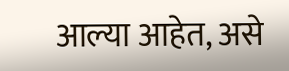आल्या आहेत, असे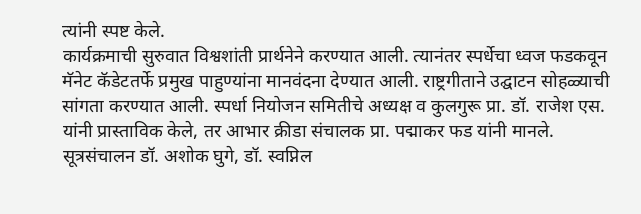त्यांनी स्पष्ट केले.
कार्यक्रमाची सुरुवात विश्वशांती प्रार्थनेने करण्यात आली. त्यानंतर स्पर्धेचा ध्वज फडकवून मॅनेट कॅडेटतर्फे प्रमुख पाहुण्यांना मानवंदना देण्यात आली. राष्ट्रगीताने उद्घाटन सोहळ्याची सांगता करण्यात आली. स्पर्धा नियोजन समितीचे अध्यक्ष व कुलगुरू प्रा. डॉ. राजेश एस. यांनी प्रास्ताविक केले, तर आभार क्रीडा संचालक प्रा. पद्माकर फड यांनी मानले. सूत्रसंचालन डॉ. अशोक घुगे, डॉ. स्वप्निल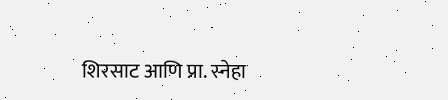शिरसाट आणि प्रा. स्नेहा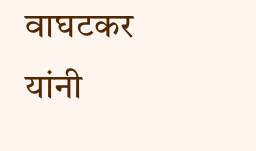वाघटकर यांनी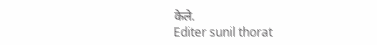केले.
Editer sunil thorat